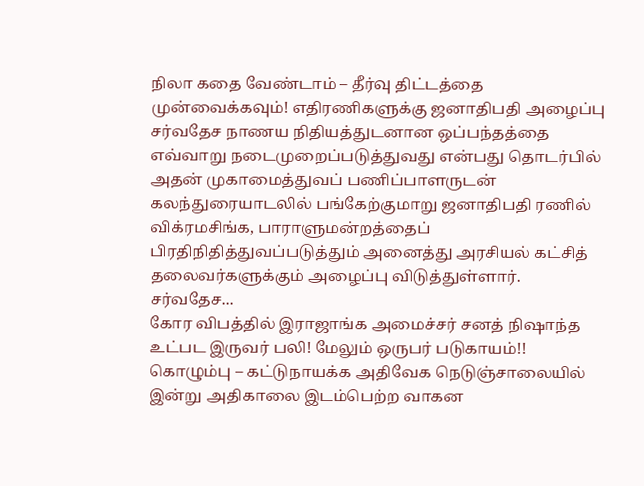நிலா கதை வேண்டாம் – தீர்வு திட்டத்தை முன்வைக்கவும்! எதிரணிகளுக்கு ஜனாதிபதி அழைப்பு
சர்வதேச நாணய நிதியத்துடனான ஒப்பந்தத்தை எவ்வாறு நடைமுறைப்படுத்துவது என்பது தொடர்பில் அதன் முகாமைத்துவப் பணிப்பாளருடன் கலந்துரையாடலில் பங்கேற்குமாறு ஜனாதிபதி ரணில் விக்ரமசிங்க, பாராளுமன்றத்தைப் பிரதிநிதித்துவப்படுத்தும் அனைத்து அரசியல் கட்சித் தலைவர்களுக்கும் அழைப்பு விடுத்துள்ளார்.
சர்வதேச...
கோர விபத்தில் இராஜாங்க அமைச்சர் சனத் நிஷாந்த உட்பட இருவர் பலி! மேலும் ஒருபர் படுகாயம்!!
கொழும்பு – கட்டுநாயக்க அதிவேக நெடுஞ்சாலையில் இன்று அதிகாலை இடம்பெற்ற வாகன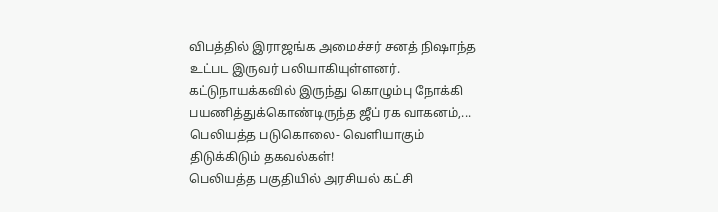விபத்தில் இராஜங்க அமைச்சர் சனத் நிஷாந்த உட்பட இருவர் பலியாகியுள்ளனர்.
கட்டுநாயக்கவில் இருந்து கொழும்பு நோக்கி பயணித்துக்கொண்டிருந்த ஜீப் ரக வாகனம்,...
பெலியத்த படுகொலை- வெளியாகும் திடுக்கிடும் தகவல்கள்!
பெலியத்த பகுதியில் அரசியல் கட்சி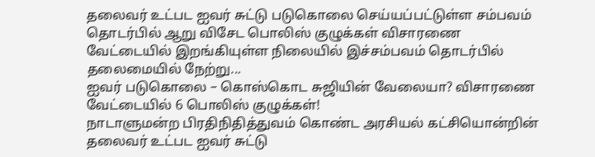தலைவர் உட்பட ஐவர் சுட்டு படுகொலை செய்யப்பட்டுள்ள சம்பவம் தொடர்பில் ஆறு விசேட பொலிஸ் குழுக்கள் விசாரணை வேட்டையில் இறங்கியுள்ள நிலையில் இச்சம்பவம் தொடர்பில் தலைமையில் நேற்று...
ஐவர் படுகொலை – கொஸ்கொட சுஜியின் வேலையா? விசாரணை வேட்டையில் 6 பொலிஸ் குழுக்கள்!
நாடாளுமன்ற பிரதிநிதித்துவம் கொண்ட அரசியல் கட்சியொன்றின் தலைவர் உட்பட ஐவர் சுட்டு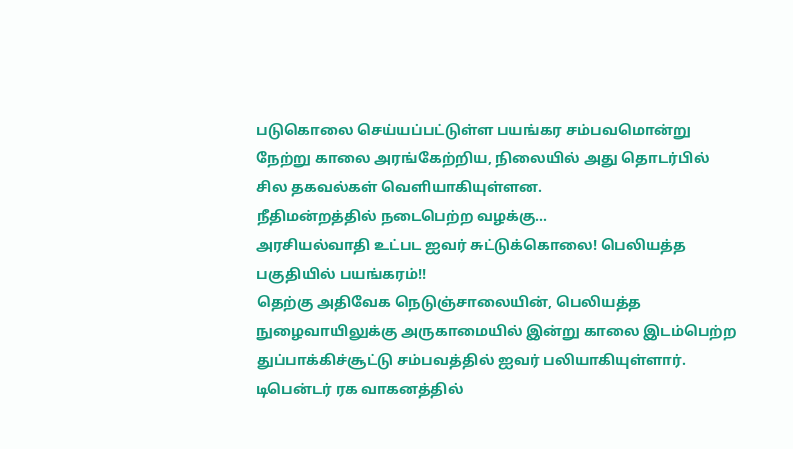படுகொலை செய்யப்பட்டுள்ள பயங்கர சம்பவமொன்று நேற்று காலை அரங்கேற்றிய, நிலையில் அது தொடர்பில் சில தகவல்கள் வெளியாகியுள்ளன.
நீதிமன்றத்தில் நடைபெற்ற வழக்கு...
அரசியல்வாதி உட்பட ஐவர் சுட்டுக்கொலை! பெலியத்த பகுதியில் பயங்கரம்!!
தெற்கு அதிவேக நெடுஞ்சாலையின், பெலியத்த நுழைவாயிலுக்கு அருகாமையில் இன்று காலை இடம்பெற்ற துப்பாக்கிச்சூட்டு சம்பவத்தில் ஐவர் பலியாகியுள்ளார்.
டிபென்டர் ரக வாகனத்தில்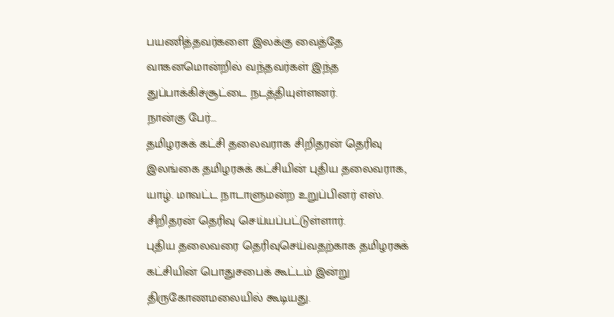பயணித்தவர்களை இலக்கு வைத்தே வாகனமொன்றில் வந்தவர்கள் இந்த துப்பாக்கிச்சூட்டை நடத்தியுள்ளனர்.
நான்கு பேர்...
தமிழரசுக் கட்சி தலைவராக சிறிதரன் தெரிவு
இலங்கை தமிழரசுக் கட்சியின் புதிய தலைவராக, யாழ். மாவட்ட நாடாளுமன்ற உறுப்பினர் எஸ். சிறிதரன் தெரிவு செய்யப்பட்டுள்ளார்.
புதிய தலைவரை தெரிவுசெய்வதற்காக தமிழரசுக் கட்சியின் பொதுசபைக் கூட்டம் இன்று திருகோணமலையில் கூடியது.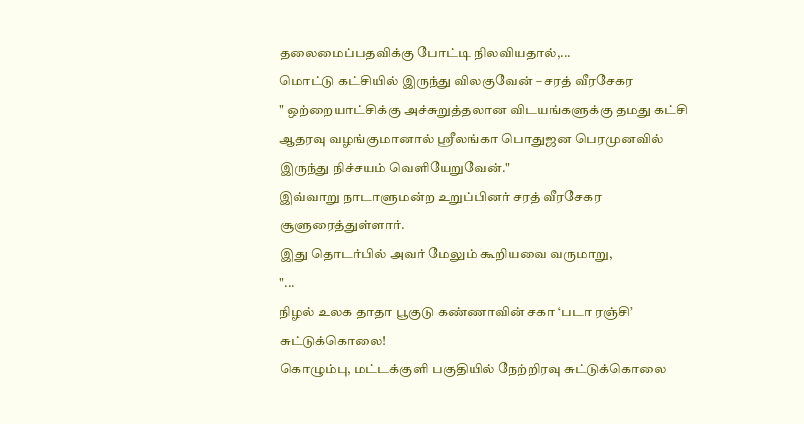தலைமைப்பதவிக்கு போட்டி நிலவியதால்,...
மொட்டு கட்சியில் இருந்து விலகுவேன் – சரத் வீரசேகர
" ஒற்றையாட்சிக்கு அச்சுறுத்தலான விடயங்களுக்கு தமது கட்சி ஆதரவு வழங்குமானால் ஶ்ரீலங்கா பொதுஜன பெரமுனவில் இருந்து நிச்சயம் வெளியேறுவேன்."
இவ்வாறு நாடாளுமன்ற உறுப்பினர் சரத் வீரசேகர சூளுரைத்துள்ளார்.
இது தொடர்பில் அவர் மேலும் கூறியவை வருமாறு,
"...
நிழல் உலக தாதா பூகுடு கண்ணாவின் சகா ‘படா ரஞ்சி’ சுட்டுக்கொலை!
கொழும்பு, மட்டக்குளி பகுதியில் நேற்றிரவு சுட்டுக்கொலை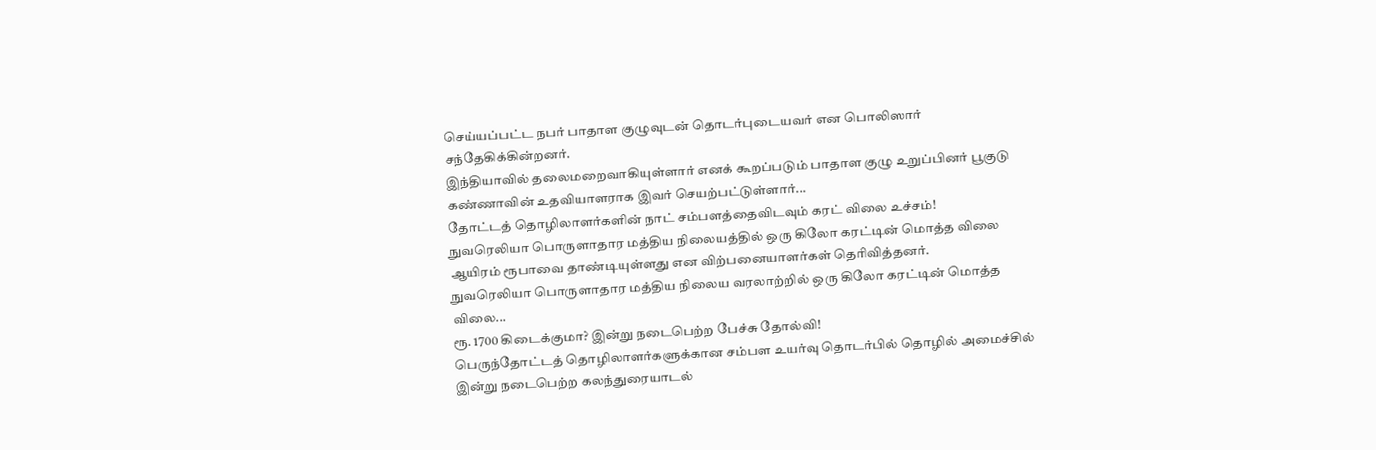செய்யப்பட்ட நபர் பாதாள குழுவுடன் தொடர்புடையவர் என பொலிஸார் சந்தேகிக்கின்றனர்.
இந்தியாவில் தலைமறைவாகியுள்ளார் எனக் கூறப்படும் பாதாள குழு உறுப்பினர் பூகுடு கண்ணாவின் உதவியாளராக இவர் செயற்பட்டுள்ளார்...
தோட்டத் தொழிலாளர்களின் நாட் சம்பளத்தைவிடவும் கரட் விலை உச்சம்!
நுவரெலியா பொருளாதார மத்திய நிலையத்தில் ஒரு கிலோ கரட்டின் மொத்த விலை ஆயிரம் ரூபாவை தாண்டியுள்ளது என விற்பனையாளர்கள் தெரிவித்தனர்.
நுவரெலியா பொருளாதார மத்திய நிலைய வரலாற்றில் ஒரு கிலோ கரட்டின் மொத்த விலை...
ரூ. 1700 கிடைக்குமா? இன்று நடைபெற்ற பேச்சு தோல்வி!
பெருந்தோட்டத் தொழிலாளர்களுக்கான சம்பள உயர்வு தொடர்பில் தொழில் அமைச்சில் இன்று நடைபெற்ற கலந்துரையாடல்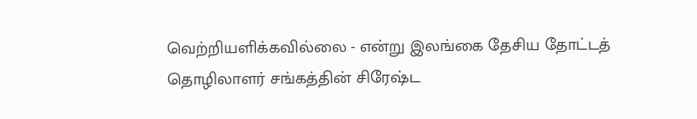வெற்றியளிக்கவில்லை - என்று இலங்கை தேசிய தோட்டத் தொழிலாளர் சங்கத்தின் சிரேஷ்ட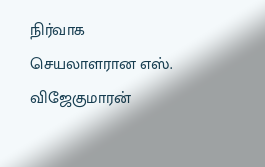நிர்வாக செயலாளரான எஸ். விஜேகுமாரன்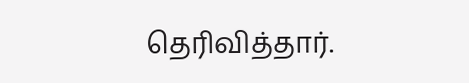தெரிவித்தார்.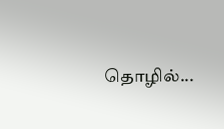தொழில்...